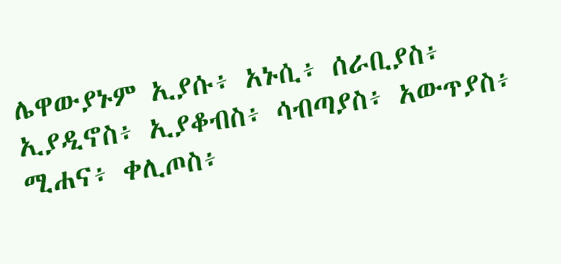ሌዋውያኑም ኢያሱ፥ አኑሲ፥ ሰራቢያስ፥ ኢያዲኖስ፥ ኢያቆብስ፥ ሳብጣያስ፥ አውጥያስ፥ ሚሐና፥ ቀሊጦስ፥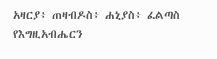አዛርያ፥ ጠዛብዶስ፥ ሐኒያስ፥ ፈልጣስ የእግዚአብሔርን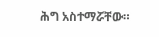ሕግ አስተማሯቸው።